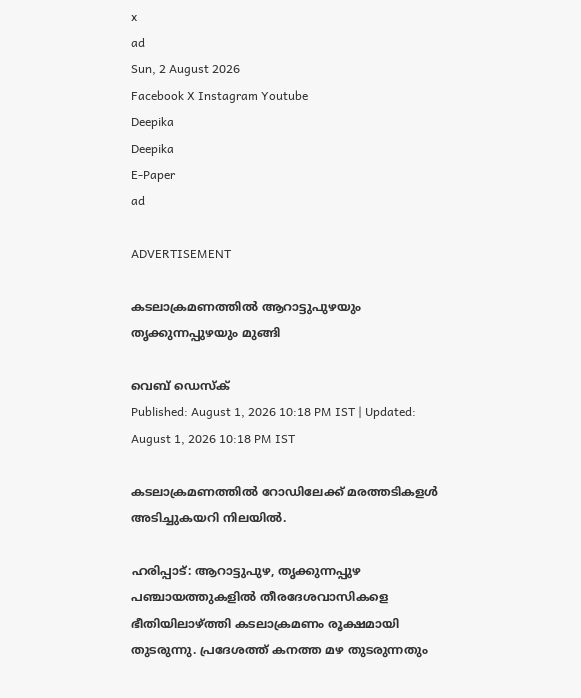x
ad
Sun, 2 August 2026
Facebook X Instagram Youtube
Deepika
Deepika
E-Paper
ad

ADVERTISEMENT

കടലാക്രമണത്തിൽ ആറാട്ടുപുഴയും തൃക്കുന്നപ്പുഴയും മുങ്ങി

വെബ് ഡെസ്ക്
Published: August 1, 2026 10:18 PM IST | Updated: August 1, 2026 10:18 PM IST

കടലാക്രമണത്തിൽ റോഡിലേക്ക് മരത്തടികളൾ അടിച്ചുകയറി നിലയിൽ.

ഹരിപ്പാട്: ആറാട്ടുപുഴ, തൃക്കുന്നപ്പുഴ പഞ്ചായത്തുകളിൽ തീരദേശവാസികളെ ഭീതിയിലാഴ്ത്തി കടലാക്രമണം രൂക്ഷമായി തുടരുന്നു. പ്രദേശത്ത് കനത്ത മഴ തുടരുന്നതും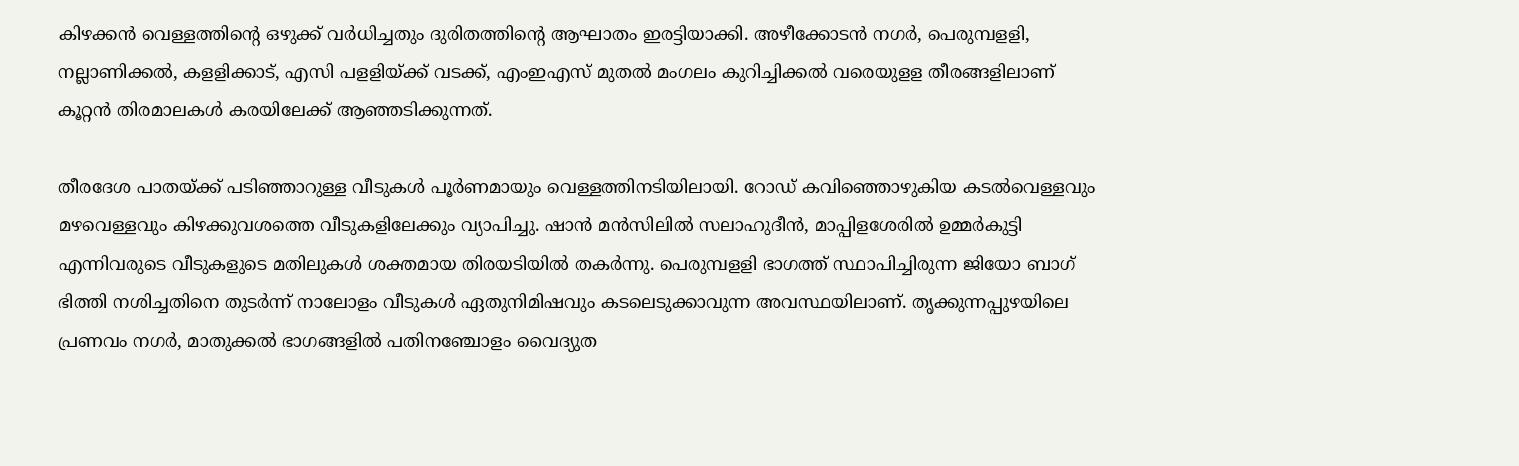കിഴക്കൻ വെള്ളത്തിന്‍റെ ഒഴുക്ക് വർധിച്ചതും ദുരിതത്തിന്‍റെ ആഘാതം ഇരട്ടിയാക്കി. അഴീക്കോടൻ നഗർ, പെരുമ്പളളി, നല്ലാണിക്കൽ, കളളിക്കാട്, എസി പളളിയ്ക്ക് വടക്ക്, എംഇഎസ് മുതൽ മംഗലം കുറിച്ചിക്കൽ വരെയുളള തീരങ്ങളിലാണ് കൂറ്റൻ തിരമാലകൾ കരയിലേക്ക് ആഞ്ഞടിക്കുന്നത്.

തീരദേശ പാതയ്ക്ക് പടിഞ്ഞാറുള്ള വീടുകൾ പൂർണമായും വെള്ളത്തിനടിയിലായി. റോഡ് കവിഞ്ഞൊഴുകിയ കടൽവെള്ളവും മഴവെള്ളവും കിഴക്കുവശത്തെ വീടുകളിലേക്കും വ്യാപിച്ചു. ഷാൻ മൻസിലിൽ സലാഹുദീൻ, മാപ്പിളശേരിൽ ഉമ്മർകുട്ടി എന്നിവരുടെ വീടുകളുടെ മതിലുകൾ ശക്തമായ തിരയടിയിൽ തകർന്നു. പെരുമ്പളളി ഭാഗത്ത് സ്ഥാപിച്ചിരുന്ന ജിയോ ബാഗ് ഭിത്തി നശിച്ചതിനെ തുടർന്ന് നാലോളം വീടുകൾ ഏതുനിമിഷവും കടലെടുക്കാവുന്ന അവസ്ഥയിലാണ്. തൃക്കുന്നപ്പുഴയിലെ പ്രണവം നഗർ, മാതുക്കൽ ഭാഗങ്ങളിൽ പതിനഞ്ചോളം വൈദ്യുത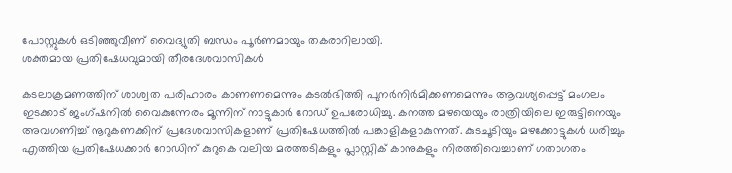പോസ്റ്റുകൾ ഒടിഞ്ഞുവീണ് വൈദ്യുതി ബന്ധം പൂർണമായും തകരാറിലായി.
ശക്തമായ പ്രതിഷേധവുമായി തീരദേശവാസികൾ

കടലാക്രമണത്തിന് ശാശ്വത പരിഹാരം കാണണമെന്നും കടൽഭിത്തി പുനർനിർമിക്കണമെന്നും ആവശ്യപ്പെട്ട് മംഗലം ഇടക്കാട് ജംഗ്ഷനിൽ വൈകുന്നേരം മൂന്നിന് നാട്ടുകാർ റോഡ് ഉപരോധിച്ചു. കനത്ത മഴയെയും രാത്രിയിലെ ഇരുട്ടിനെയും അവഗണിച്ച് നൂറുകണക്കിന് പ്രദേശവാസികളാണ് പ്രതിഷേധത്തിൽ പങ്കാളികളാകുന്നത്. കുടചൂടിയും മഴക്കോട്ടുകൾ ധരിച്ചും എത്തിയ പ്രതിഷേധക്കാർ റോഡിന് കുറുകെ വലിയ മരത്തടികളും പ്ലാസ്റ്റിക് കാനുകളും നിരത്തിവെച്ചാണ് ഗതാഗതം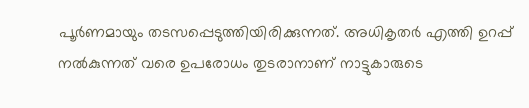പൂർണമായും തടസപ്പെടുത്തിയിരിക്കുന്നത്. അധികൃതർ എത്തി ഉറപ്പ് നൽകുന്നത് വരെ ഉപരോധം തുടരാനാണ് നാട്ടുകാരുടെ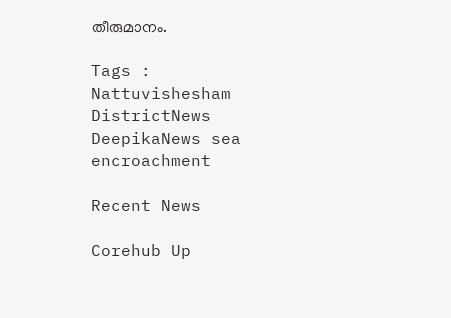തീരുമാനം.

Tags : Nattuvishesham DistrictNews DeepikaNews sea encroachment

Recent News

Corehub Up